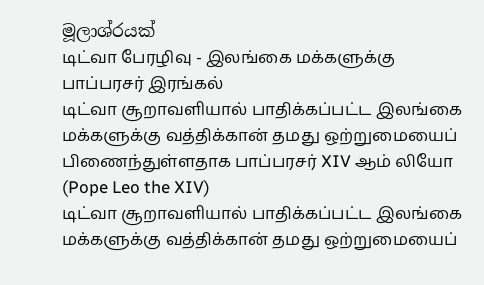මූලාශ්රයක්
டிட்வா பேரழிவு - இலங்கை மக்களுக்கு பாப்பரசர் இரங்கல்
டிட்வா சூறாவளியால் பாதிக்கப்பட்ட இலங்கை மக்களுக்கு வத்திக்கான் தமது ஒற்றுமையைப் பிணைந்துள்ளதாக பாப்பரசர் XIV ஆம் லியோ (Pope Leo the XIV)
டிட்வா சூறாவளியால் பாதிக்கப்பட்ட இலங்கை மக்களுக்கு வத்திக்கான் தமது ஒற்றுமையைப்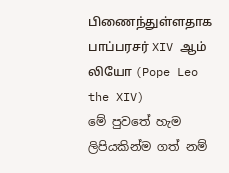பிணைந்துள்ளதாக பாப்பரசர் XIV ஆம் லியோ (Pope Leo the XIV)
මේ පුවතේ හැම ලිපියකින්ම ගත් නම්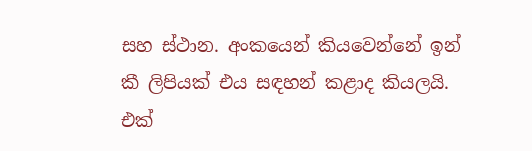සහ ස්ථාන. අංකයෙන් කියවෙන්නේ ඉන් කී ලිපියක් එය සඳහන් කළාද කියලයි.
එක්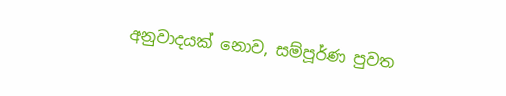අනුවාදයක් නොව, සම්පූර්ණ පුවත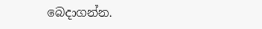බෙදාගන්න.